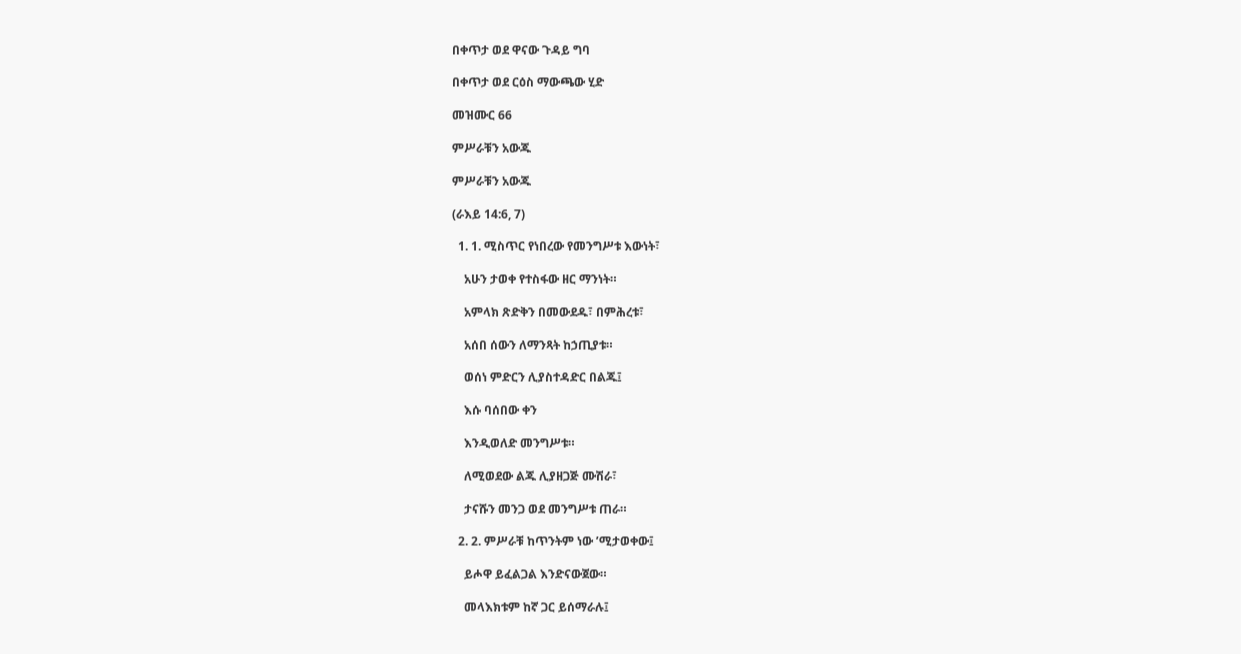በቀጥታ ወደ ዋናው ጉዳይ ግባ

በቀጥታ ወደ ርዕስ ማውጫው ሂድ

መዝሙር 66

ምሥራቹን አውጁ

ምሥራቹን አውጁ

(ራእይ 14:6, 7)

  1. 1. ሚስጥር የነበረው የመንግሥቱ እውነት፣

    አሁን ታወቀ የተስፋው ዘር ማንነት።

    አምላክ ጽድቅን በመውደዱ፣ በምሕረቱ፣

    አሰበ ሰውን ለማንጻት ከኃጢያቱ።

    ወሰነ ምድርን ሊያስተዳድር በልጁ፤

    እሱ ባሰበው ቀን

    እንዲወለድ መንግሥቱ።

    ለሚወደው ልጁ ሊያዘጋጅ ሙሽራ፣

    ታናሹን መንጋ ወደ መንግሥቱ ጠራ።

  2. 2. ምሥራቹ ከጥንትም ነው ’ሚታወቀው፤

    ይሖዋ ይፈልጋል እንድናውጀው።

    መላእክቱም ከኛ ጋር ይሰማራሉ፤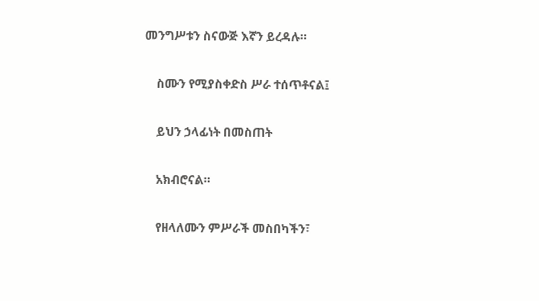መንግሥቱን ስናውጅ እኛን ይረዳሉ።

    ስሙን የሚያስቀድስ ሥራ ተሰጥቶናል፤

    ይህን ኃላፊነት በመስጠት

    አክብሮናል።

    የዘላለሙን ምሥራች መስበካችን፣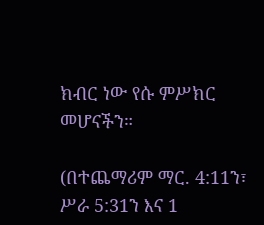ክብር ነው የሱ ምሥክር መሆናችን።

(በተጨማሪም ማር. 4:11ን፣ ሥራ 5:31ን እና 1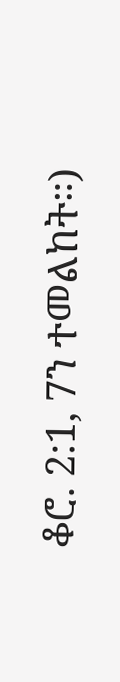ቆሮ. 2:1, 7ን ተመልከት።)